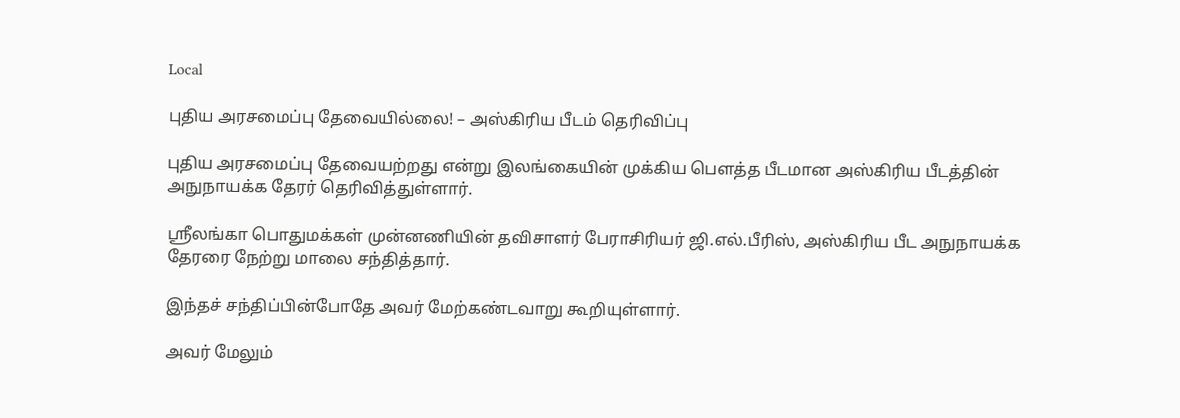Local

புதிய அரசமைப்பு தேவையில்லை! – அஸ்கிரிய பீடம் தெரிவிப்பு

புதிய அரசமைப்பு தேவையற்றது என்று இலங்கையின் முக்கிய பௌத்த பீடமான அஸ்கிரிய பீடத்தின் அநுநாயக்க தேரர் தெரிவித்துள்ளார்.

ஸ்ரீலங்கா பொதுமக்கள் முன்னணியின் தவிசாளர் பேராசிரியர் ஜி.எல்.பீரிஸ், அஸ்கிரிய பீட அநுநாயக்க தேரரை நேற்று மாலை சந்தித்தார்.

இந்தச் சந்திப்பின்போதே அவர் மேற்கண்டவாறு கூறியுள்ளார்.

அவர் மேலும்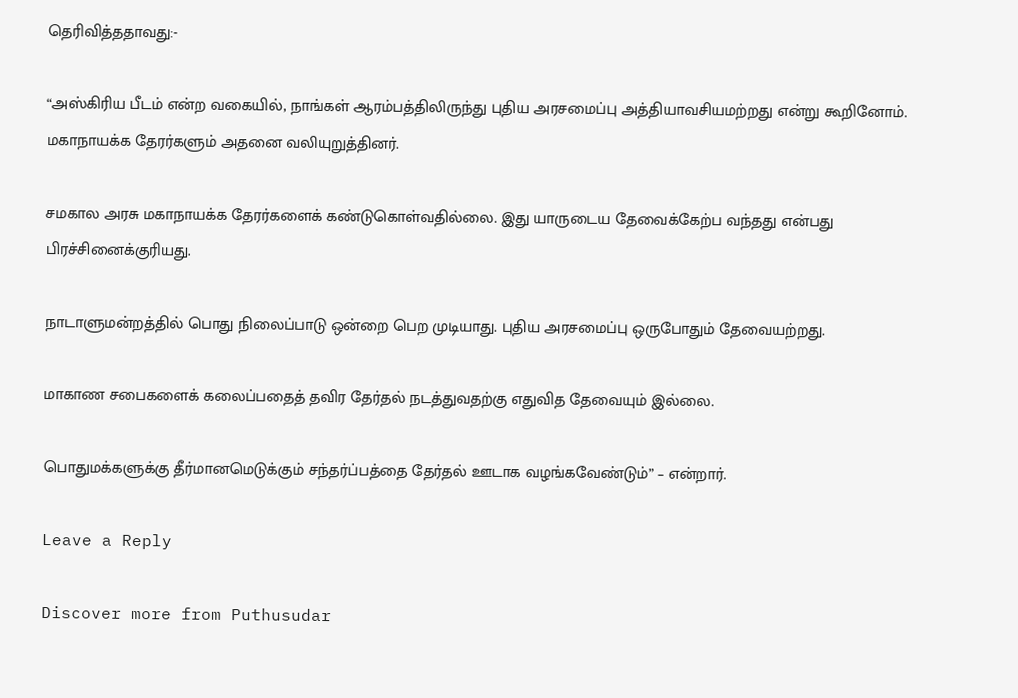தெரிவித்ததாவது:-

“அஸ்கிரிய பீடம் என்ற வகையில், நாங்கள் ஆரம்பத்திலிருந்து புதிய அரசமைப்பு அத்தியாவசியமற்றது என்று கூறினோம். மகாநாயக்க தேரர்களும் அதனை வலியுறுத்தினர்.

சமகால அரசு மகாநாயக்க தேரர்களைக் கண்டுகொள்வதில்லை. இது யாருடைய தேவைக்கேற்ப வந்தது என்பது பிரச்சினைக்குரியது.

நாடாளுமன்றத்தில் பொது நிலைப்பாடு ஒன்றை பெற முடியாது. புதிய அரசமைப்பு ஒருபோதும் தேவையற்றது.

மாகாண சபைகளைக் கலைப்பதைத் தவிர தேர்தல் நடத்துவதற்கு எதுவித தேவையும் இல்லை.

பொதுமக்களுக்கு தீர்மானமெடுக்கும் சந்தர்ப்பத்தை தேர்தல் ஊடாக வழங்கவேண்டும்” – என்றார்.

Leave a Reply

Discover more from Puthusudar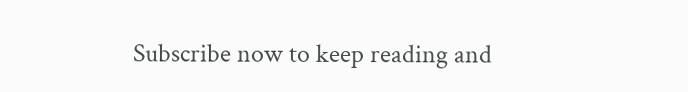Subscribe now to keep reading and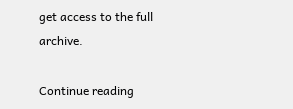get access to the full archive.

Continue reading